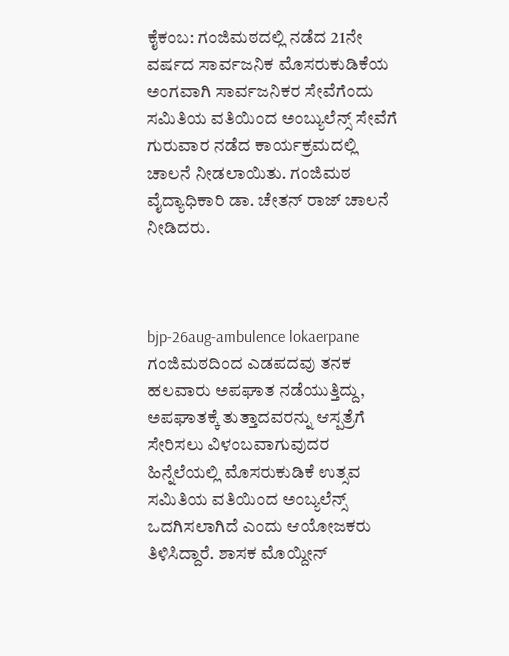ಕೈಕಂಬ: ಗಂಜಿಮಠದಲ್ಲಿ ನಡೆದ 21ನೇ ವರ್ಷದ ಸಾರ್ವಜನಿಕ ಮೊಸರುಕುಡಿಕೆಯ ಅಂಗವಾಗಿ ಸಾರ್ವಜನಿಕರ ಸೇವೆಗೆಂದು ಸಮಿತಿಯ ವತಿಯಿಂದ ಅಂಬ್ಯುಲೆನ್ಸ್ ಸೇವೆಗೆ ಗುರುವಾರ ನಡೆದ ಕಾರ್ಯಕ್ರಮದಲ್ಲಿ ಚಾಲನೆ ನೀಡಲಾಯಿತು. ಗಂಜಿಮಠ ವೈದ್ಯಾಧಿಕಾರಿ ಡಾ. ಚೇತನ್ ರಾಜ್ ಚಾಲನೆ ನೀಡಿದರು.



bjp-26aug-ambulence lokaerpane
ಗಂಜಿಮಠದಿಂದ ಎಡಪದವು ತನಕ ಹಲವಾರು ಅಪಘಾತ ನಡೆಯುತ್ತಿದ್ದು, ಅಪಘಾತಕ್ಕೆ ತುತ್ತಾದವರನ್ನು ಆಸ್ಪತ್ರೆಗೆ ಸೇರಿಸಲು ವಿಳಂಬವಾಗುವುದರ ಹಿನ್ನೆಲೆಯಲ್ಲಿ ಮೊಸರುಕುಡಿಕೆ ಉತ್ಸವ ಸಮಿತಿಯ ವತಿಯಿಂದ ಅಂಬ್ಯಲೆನ್ಸ್ ಒದಗಿಸಲಾಗಿದೆ ಎಂದು ಆಯೋಜಕರು ತಿಳಿಸಿದ್ದಾರೆ. ಶಾಸಕ ಮೊಯ್ದೀನ್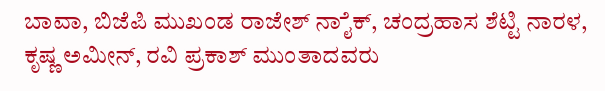ಬಾವಾ, ಬಿಜೆಪಿ ಮುಖಂಡ ರಾಜೇಶ್ ನಾೈಕ್, ಚಂದ್ರಹಾಸ ಶೆಟ್ಟಿ ನಾರಳ, ಕೃಷ್ಣ ಅಮೀನ್, ರವಿ ಪ್ರಕಾಶ್ ಮುಂತಾದವರು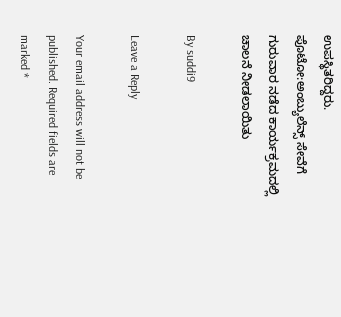ಉಪಸ್ಥಿತರಿದ್ದರು.
ಪೊಟೋ:ಅಂಬ್ಯುಲೆನ್ಸ್ ಸೇವೆಗೆ ಗುರುವಾರ ನಡೆದ ಕಾರ್ಯಕ್ರಮದಲ್ಲಿ ಚಾಲನೆ ನೀಡಲಾಯಿತು

By suddi9

Leave a Reply

Your email address will not be published. Required fields are marked *